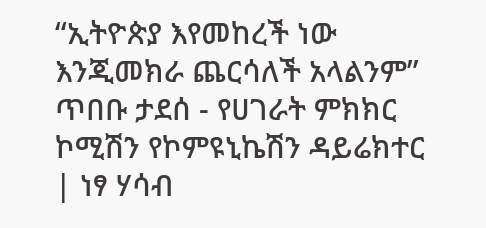“ኢትዮጵያ እየመከረች ነው እንጂመክራ ጨርሳለች አላልንም” ጥበቡ ታደሰ - የሀገራት ምክክር ኮሚሽን የኮምዩኒኬሽን ዳይሬክተር  | ነፃ ሃሳብ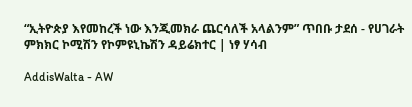“ኢትዮጵያ እየመከረች ነው እንጂመክራ ጨርሳለች አላልንም” ጥበቡ ታደሰ - የሀገራት ምክክር ኮሚሽን የኮምዩኒኬሽን ዳይሬክተር | ነፃ ሃሳብ

AddisWalta - AW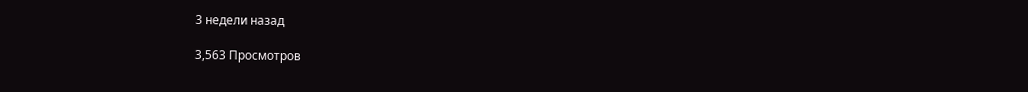3 недели назад

3,563 Просмотров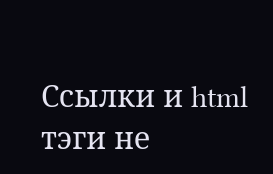Ссылки и html тэги не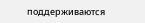поддерживаются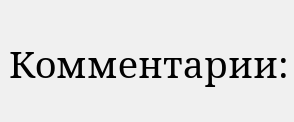Комментарии: